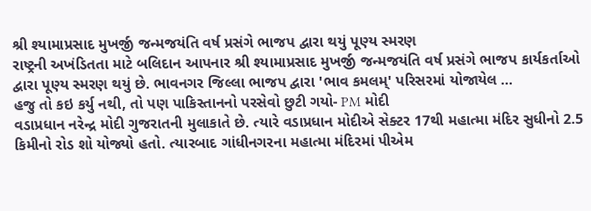શ્રી શ્યામાપ્રસાદ મુખર્જી જન્મજયંતિ વર્ષ પ્રસંગે ભાજપ દ્વારા થયું પૂણ્ય સ્મરણ
રાષ્ટ્રની અખંડિતતા માટે બલિદાન આપનાર શ્રી શ્યામાપ્રસાદ મુખર્જી જન્મજયંતિ વર્ષ પ્રસંગે ભાજપ કાર્યકર્તાઓ દ્વારા પૂણ્ય સ્મરણ થયું છે. ભાવનગર જિલ્લા ભાજપ દ્વારા 'ભાવ કમલમ્' પરિસરમાં યોજાયેલ ...
હજુ તો કઇ કર્યુ નથી, તો પણ પાકિસ્તાનનો પરસેવો છુટી ગયો- PM મોદી
વડાપ્રધાન નરેન્દ્ર મોદી ગુજરાતની મુલાકાતે છે. ત્યારે વડાપ્રધાન મોદીએ સેક્ટર 17થી મહાત્મા મંદિર સુધીનો 2.5 કિમીનો રોડ શો યોજ્યો હતો. ત્યારબાદ ગાંધીનગરના મહાત્મા મંદિરમાં પીએમ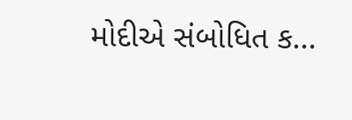મોદીએ સંબોધિત ક...